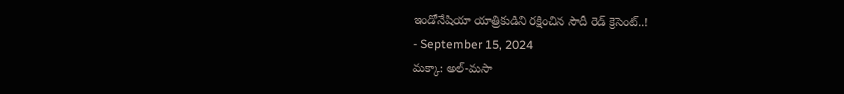ఇండోనేషియా యాత్రికుడిని రక్షించిన సౌదీ రెడ్ క్రెసెంట్..!
- September 15, 2024
మక్కా: అల్-మసా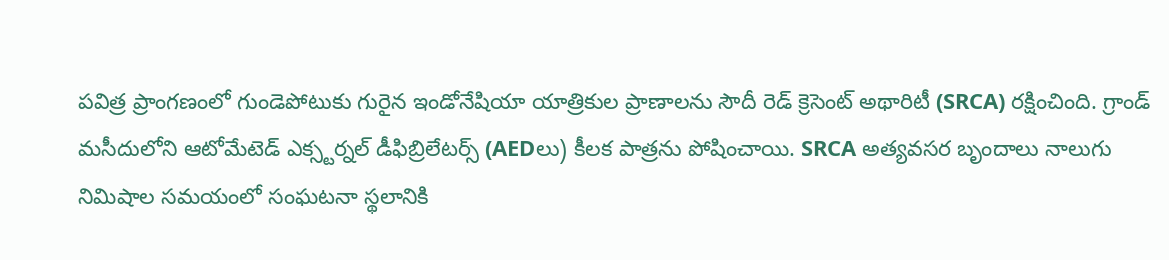పవిత్ర ప్రాంగణంలో గుండెపోటుకు గురైన ఇండోనేషియా యాత్రికుల ప్రాణాలను సౌదీ రెడ్ క్రెసెంట్ అథారిటీ (SRCA) రక్షించింది. గ్రాండ్ మసీదులోని ఆటోమేటెడ్ ఎక్స్టర్నల్ డీఫిబ్రిలేటర్స్ (AEDలు) కీలక పాత్రను పోషించాయి. SRCA అత్యవసర బృందాలు నాలుగు నిమిషాల సమయంలో సంఘటనా స్థలానికి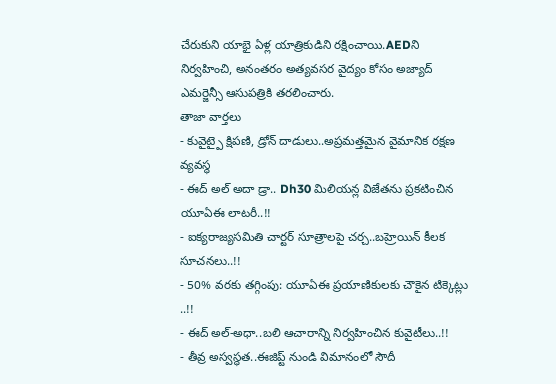చేరుకుని యాభై ఏళ్ల యాత్రికుడిని రక్షించాయి.AEDని నిర్వహించి, అనంతరం అత్యవసర వైద్యం కోసం అజ్యాద్ ఎమర్జెన్సీ ఆసుపత్రికి తరలించారు.
తాజా వార్తలు
- కువైట్పై క్షిపణి, డ్రోన్ దాడులు..అప్రమత్తమైన వైమానిక రక్షణ వ్యవస్థ
- ఈద్ అల్ అదా డ్రా.. Dh30 మిలియన్ల విజేతను ప్రకటించిన యూఏఈ లాటరీ..!!
- ఐక్యరాజ్యసమితి చార్టర్ సూత్రాలపై చర్చ..బహ్రెయిన్ కీలక సూచనలు..!!
- 50% వరకు తగ్గింపు: యూఏఈ ప్రయాణికులకు చౌకైన టిక్కెట్లు ..!!
- ఈద్ అల్-అధా..బలి ఆచారాన్ని నిర్వహించిన కువైటీలు..!!
- తీవ్ర అస్వస్థత..ఈజిప్ట్ నుండి విమానంలో సౌదీ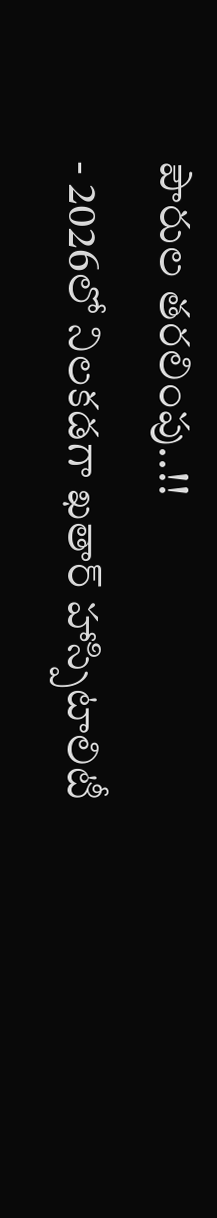పౌరుల తరలింపు..!!
- 2026లో నిలకడగా ఖతార్ హాస్పిటాలిటీ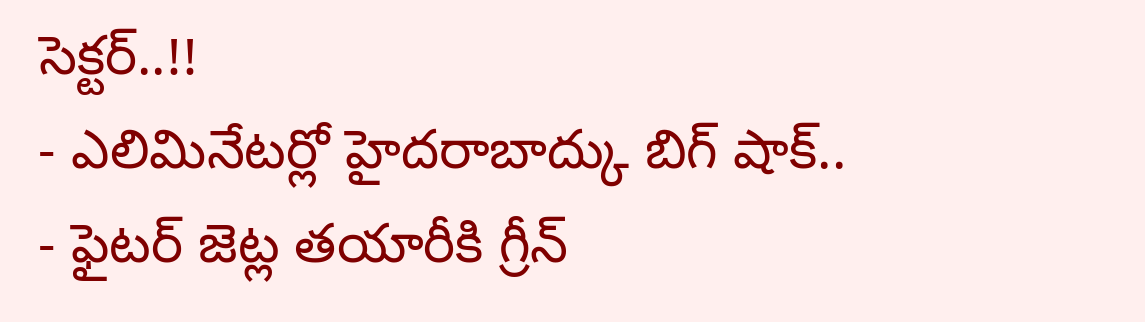సెక్టర్..!!
- ఎలిమినేటర్లో హైదరాబాద్కు బిగ్ షాక్..
- ఫైటర్ జెట్ల తయారీకి గ్రీన్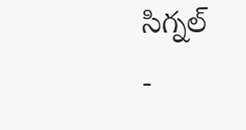సిగ్నల్
-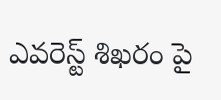ఎవరెస్ట్ శిఖరం పై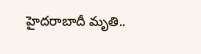హైదరాబాదీ మృతి..